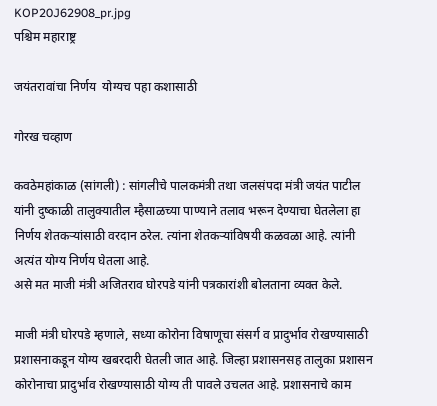KOP20J62908_pr.jpg
पश्चिम महाराष्ट्र

जयंतरावांचा निर्णय  योग्यच पहा कशासाठी

गोरख चव्हाण

कवठेमहांकाळ (सांगली) : सांगलीचे पालकमंत्री तथा जलसंपदा मंत्री जयंत पाटील यांनी दुष्काळी तालुक्‍यातील म्हैसाळच्या पाण्याने तलाव भरून देण्याचा घेतलेला हा निर्णय शेतकऱ्यांसाठी वरदान ठरेल. त्यांना शेतकऱ्यांविषयी कळवळा आहे. त्यांनी अत्यंत योग्य निर्णय घेतला आहे.
असे मत माजी मंत्री अजितराव घोरपडे यांनी पत्रकारांशी बोलताना व्यक्त केले.

माजी मंत्री घोरपडे म्हणाले, सध्या कोरोना विषाणूचा संसर्ग व प्रादुर्भाव रोखण्यासाठी प्रशासनाकडून योग्य खबरदारी घेतली जात आहे. जिल्हा प्रशासनसह तालुका प्रशासन कोरोनाचा प्रादुर्भाव रोखण्यासाठी योग्य ती पावले उचलत आहे. प्रशासनाचे काम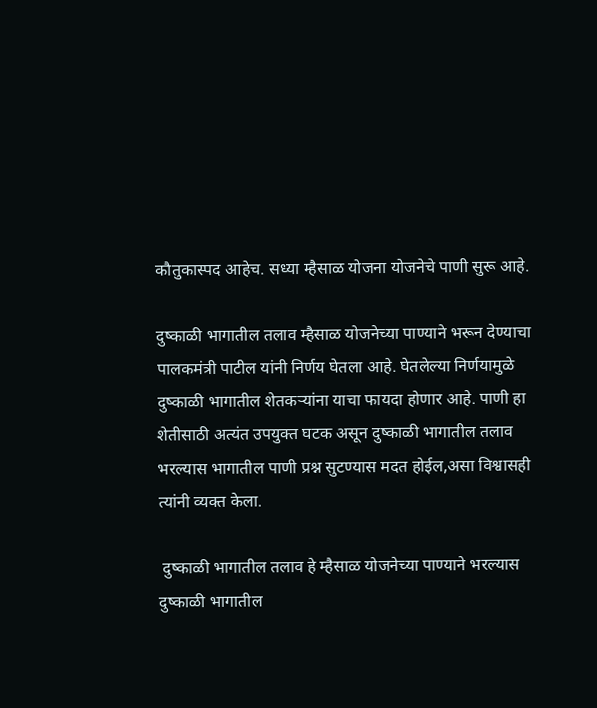कौतुकास्पद आहेच. सध्या म्हैसाळ योजना योजनेचे पाणी सुरू आहे.

दुष्काळी भागातील तलाव म्हैसाळ योजनेच्या पाण्याने भरून देण्याचा पालकमंत्री पाटील यांनी निर्णय घेतला आहे. घेतलेल्या निर्णयामुळे दुष्काळी भागातील शेतकऱ्यांना याचा फायदा होणार आहे. पाणी हा शेतीसाठी अत्यंत उपयुक्त घटक असून दुष्काळी भागातील तलाव भरल्यास भागातील पाणी प्रश्न सुटण्यास मदत होईल,असा विश्वासही त्यांनी व्यक्त केला.

 दुष्काळी भागातील तलाव हे म्हैसाळ योजनेच्या पाण्याने भरल्यास दुष्काळी भागातील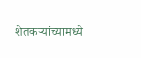शेतकऱ्यांच्यामध्ये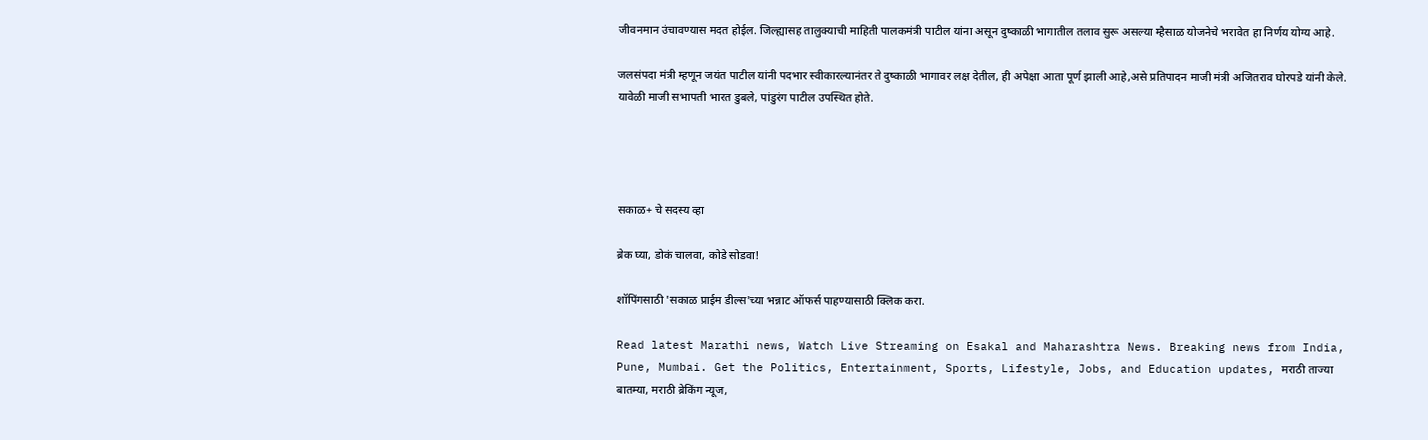जीवनमान उंचावण्यास मदत होईल. जिल्ह्यासह तालुक्‍याची माहिती पालकमंत्री पाटील यांना असून दुष्काळी भागातील तलाव सुरू असल्या म्हैसाळ योजनेचे भरावेत हा निर्णय योग्य आहे.

जलसंपदा मंत्री म्हणून जयंत पाटील यांनी पदभार स्वीकारल्यानंतर ते दुष्काळी भागावर लक्ष देतील, ही अपेक्षा आता पूर्ण झाली आहे,असे प्रतिपादन माजी मंत्री अजितराव घोरपडे यांनी केले. यावेळी माजी सभापती भारत डुबले, पांडुरंग पाटील उपस्थित होते.




सकाळ+ चे सदस्य व्हा

ब्रेक घ्या, डोकं चालवा, कोडे सोडवा!

शॉपिंगसाठी 'सकाळ प्राईम डील्स'च्या भन्नाट ऑफर्स पाहण्यासाठी क्लिक करा.

Read latest Marathi news, Watch Live Streaming on Esakal and Maharashtra News. Breaking news from India, Pune, Mumbai. Get the Politics, Entertainment, Sports, Lifestyle, Jobs, and Education updates, मराठी ताज्या बातम्या, मराठी ब्रेकिंग न्यूज,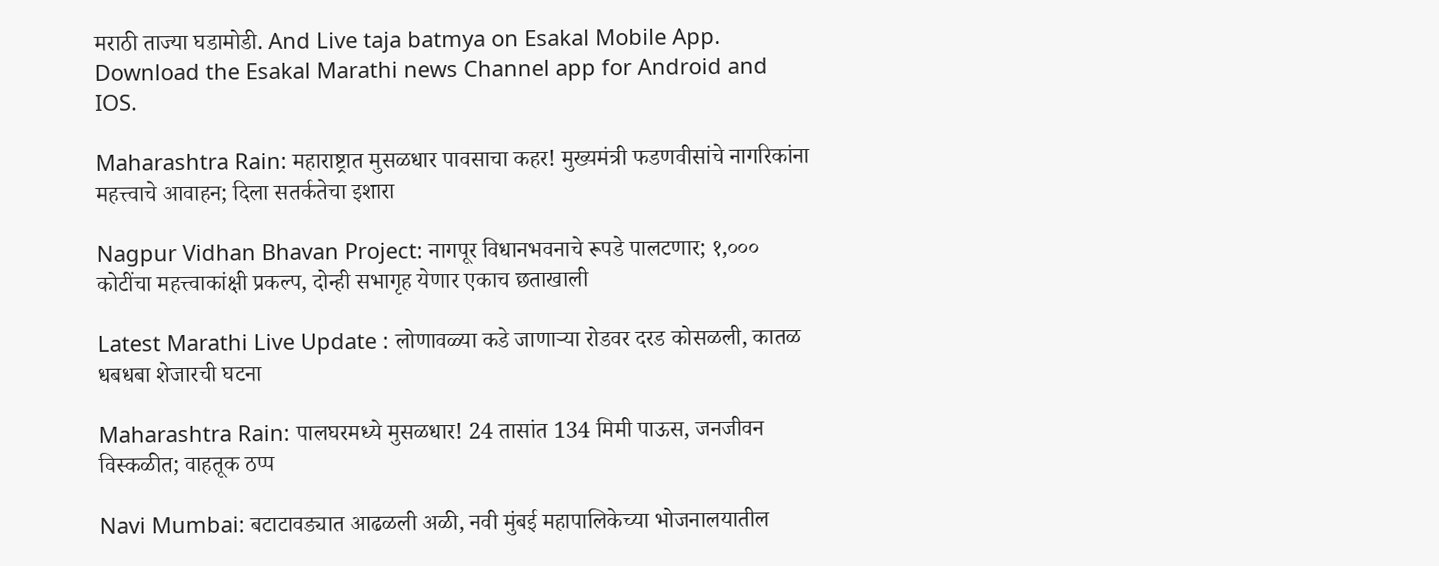मराठी ताज्या घडामोडी. And Live taja batmya on Esakal Mobile App. Download the Esakal Marathi news Channel app for Android and IOS.

Maharashtra Rain: महाराष्ट्रात मुसळधार पावसाचा कहर! मुख्यमंत्री फडणवीसांचे नागरिकांना महत्त्वाचे आवाहन; दिला सतर्कतेचा इशारा

Nagpur Vidhan Bhavan Project: नागपूर विधानभवनाचे रूपडे पालटणार; १,००० कोटींचा महत्त्वाकांक्षी प्रकल्प, दोन्ही सभागृह येणार एकाच छताखाली

Latest Marathi Live Update : लोणावळ्या कडे जाणाऱ्या रोडवर दरड कोसळली, कातळ धबधबा शेजारची घटना

Maharashtra Rain: पालघरमध्ये मुसळधार! 24 तासांत 134 मिमी पाऊस, जनजीवन विस्कळीत; वाहतूक ठप्प

Navi Mumbai: बटाटावड्यात आढळली अळी, नवी मुंबई महापालिकेच्या भोजनालयातील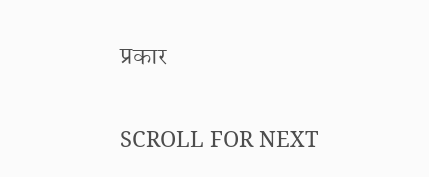प्रकार

SCROLL FOR NEXT